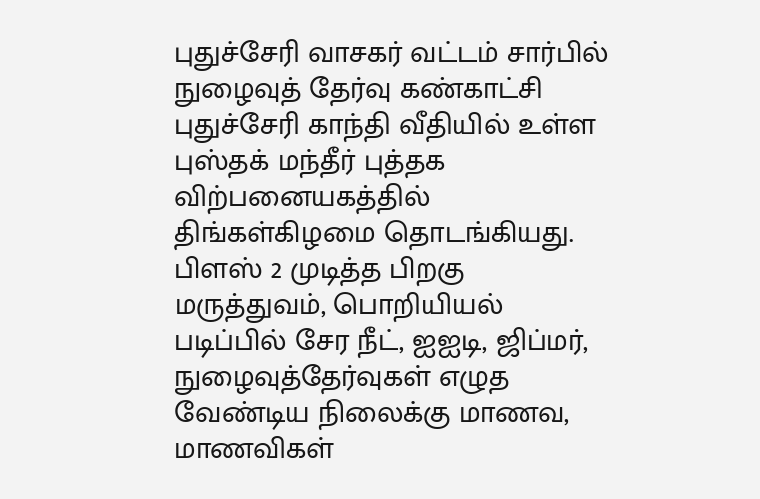புதுச்சேரி வாசகர் வட்டம் சார்பில் நுழைவுத் தேர்வு கண்காட்சி புதுச்சேரி காந்தி வீதியில் உள்ள புஸ்தக் மந்தீர் புத்தக விற்பனையகத்தில் திங்கள்கிழமை தொடங்கியது.
பிளஸ் 2 முடித்த பிறகு மருத்துவம், பொறியியல் படிப்பில் சேர நீட், ஐஐடி, ஜிப்மர், நுழைவுத்தேர்வுகள் எழுத வேண்டிய நிலைக்கு மாணவ, மாணவிகள்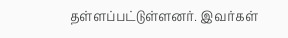தள்ளப்பட்டுள்ளனர். இவர்கள்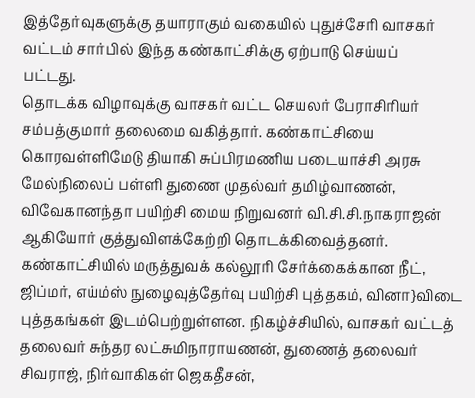இத்தேர்வுகளுக்கு தயாராகும் வகையில் புதுச்சேரி வாசகர் வட்டம் சார்பில் இந்த கண்காட்சிக்கு ஏற்பாடு செய்யப்
பட்டது.
தொடக்க விழாவுக்கு வாசகர் வட்ட செயலர் பேராசிரியர் சம்பத்குமார் தலைமை வகித்தார். கண்காட்சியை கொரவள்ளிமேடு தியாகி சுப்பிரமணிய படையாச்சி அரசு மேல்நிலைப் பள்ளி துணை முதல்வர் தமிழ்வாணன், விவேகானந்தா பயிற்சி மைய நிறுவனர் வி.சி.சி.நாகராஜன் ஆகியோர் குத்துவிளக்கேற்றி தொடக்கிவைத்தனர்.
கண்காட்சியில் மருத்துவக் கல்லூரி சேர்க்கைக்கான நீட், ஜிப்மர், எய்ம்ஸ் நுழைவுத்தேர்வு பயிற்சி புத்தகம், வினா}விடை புத்தகங்கள் இடம்பெற்றுள்ளன. நிகழ்ச்சியில், வாசகர் வட்டத் தலைவர் சுந்தர லட்சுமிநாராயணன், துணைத் தலைவர் சிவராஜ், நிர்வாகிகள் ஜெகதீசன்,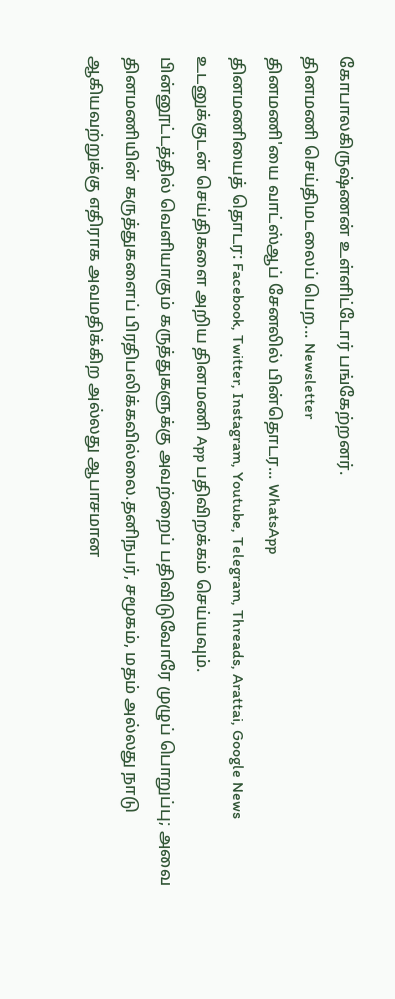கோபாலகிருஷ்ணன் உள்ளிட்டோர் பங்கேற்றனர்.
தினமணி செய்திமடலைப் பெற... Newsletter
தினமணி'யை வாட்ஸ்ஆப் சேனலில் பின்தொடர... WhatsApp
தினமணியைத் தொடர: Facebook, Twitter, Instagram, Youtube, Telegram, Threads, Arattai, Google News
உடனுக்குடன் செய்திகளை அறிய தினமணி App பதிவிறக்கம் செய்யவும்.
பின்னூட்டத்தில் வெளியாகும் கருத்துகளுக்கு அவற்றைப் பதிவிடுவோரே முழுப் பொறுப்பு; அவை தினமணியின் கருத்துகளைப் பிரதிபலிக்கவில்லை.தனிநபர், சமூகம், மதம் அல்லது நாடு ஆகியவற்றுக்கு எதிராக அவமதிக்கிற அல்லது ஆபாசமான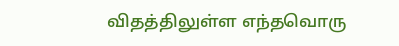விதத்திலுள்ள எந்தவொரு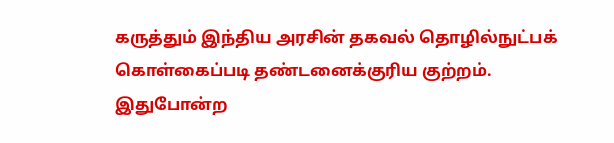கருத்தும் இந்திய அரசின் தகவல் தொழில்நுட்பக் கொள்கைப்படி தண்டனைக்குரிய குற்றம். இதுபோன்ற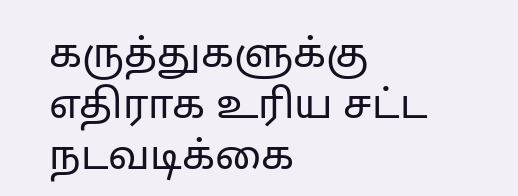கருத்துகளுக்கு எதிராக உரிய சட்ட நடவடிக்கை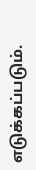எடுக்கப்படும்.